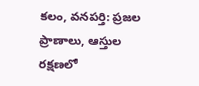కలం, వనపర్తి: ప్రజల ప్రాణాలు, ఆస్తుల రక్షణలో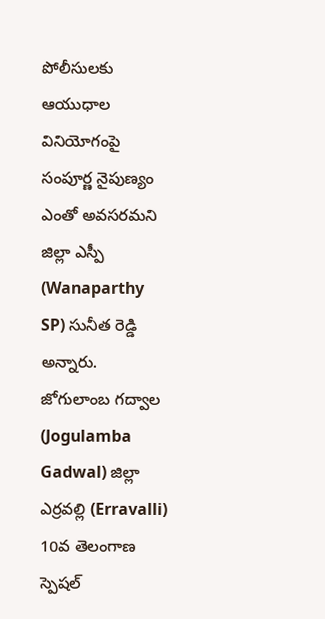పోలీసులకు ఆయుధాల వినియోగంపై సంపూర్ణ నైపుణ్యం ఎంతో అవసరమని జిల్లా ఎస్పీ (Wanaparthy SP) సునీత రెడ్డి అన్నారు. జోగులాంబ గద్వాల (Jogulamba Gadwal) జిల్లా ఎర్రవల్లి (Erravalli) 10వ తెలంగాణ స్పెషల్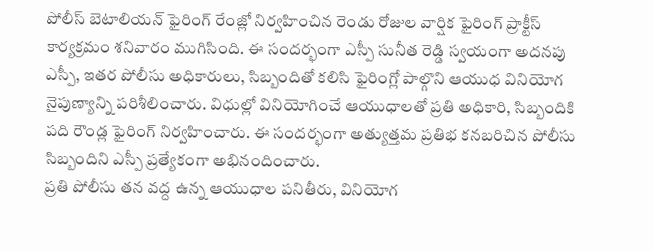పోలీస్ బెటాలియన్ ఫైరింగ్ రేంజ్లో నిర్వహించిన రెండు రోజుల వార్షిక ఫైరింగ్ ప్రాక్టీస్ కార్యక్రమం శనివారం ముగిసింది. ఈ సందర్భంగా ఎస్పీ సునీత రెడ్డి స్వయంగా అదనపు ఎస్పీ, ఇతర పోలీసు అధికారులు, సిబ్బందితో కలిసి ఫైరింగ్లో పాల్గొని ఆయుధ వినియోగ నైపుణ్యాన్ని పరిశీలించారు. విధుల్లో వినియోగించే ఆయుధాలతో ప్రతి అధికారి, సిబ్బందికి పది రౌండ్ల ఫైరింగ్ నిర్వహించారు. ఈ సందర్భంగా అత్యుత్తమ ప్రతిభ కనబరిచిన పోలీసు సిబ్బందిని ఎస్పీ ప్రత్యేకంగా అభినందించారు.
ప్రతి పోలీసు తన వద్ద ఉన్న ఆయుధాల పనితీరు, వినియోగ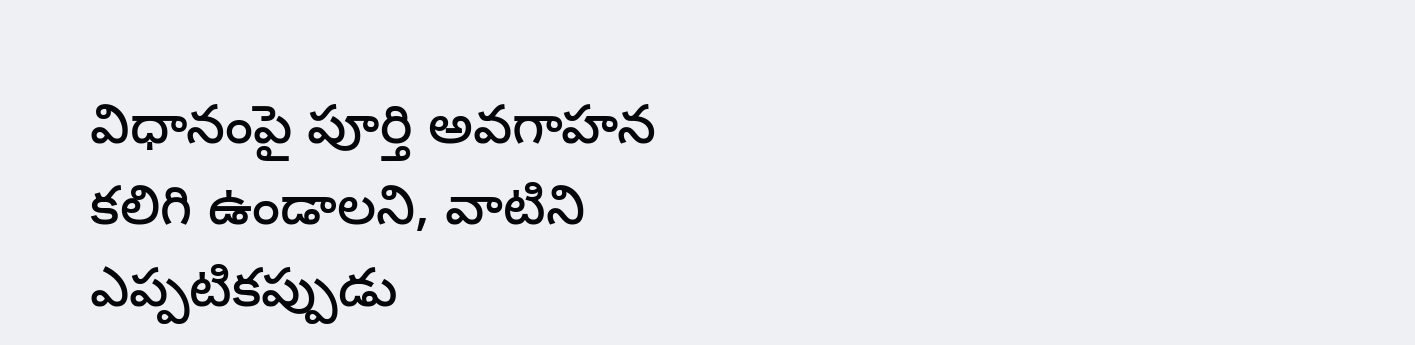విధానంపై పూర్తి అవగాహన కలిగి ఉండాలని, వాటిని ఎప్పటికప్పుడు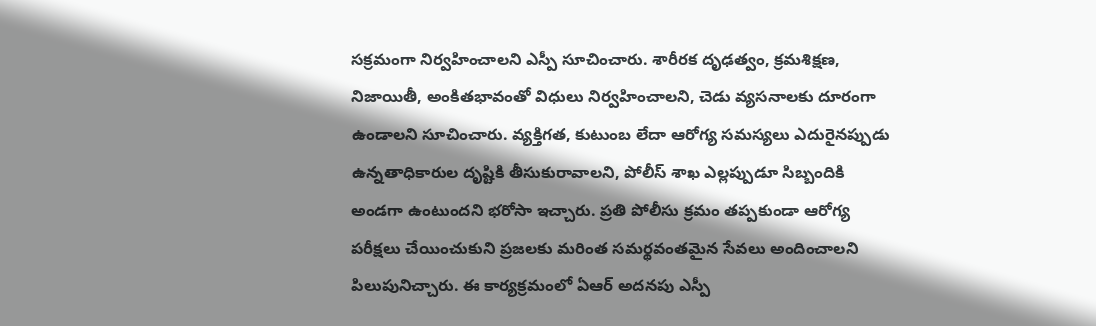సక్రమంగా నిర్వహించాలని ఎస్పీ సూచించారు. శారీరక దృఢత్వం, క్రమశిక్షణ, నిజాయితీ, అంకితభావంతో విధులు నిర్వహించాలని, చెడు వ్యసనాలకు దూరంగా ఉండాలని సూచించారు. వ్యక్తిగత, కుటుంబ లేదా ఆరోగ్య సమస్యలు ఎదురైనప్పుడు ఉన్నతాధికారుల దృష్టికి తీసుకురావాలని, పోలీస్ శాఖ ఎల్లప్పుడూ సిబ్బందికి అండగా ఉంటుందని భరోసా ఇచ్చారు. ప్రతి పోలీసు క్రమం తప్పకుండా ఆరోగ్య పరీక్షలు చేయించుకుని ప్రజలకు మరింత సమర్థవంతమైన సేవలు అందించాలని పిలుపునిచ్చారు. ఈ కార్యక్రమంలో ఏఆర్ అదనపు ఎస్పీ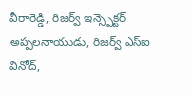వీరారెడ్డి, రిజర్వ్ ఇన్స్పెక్టర్ అప్పలనాయుడు, రిజర్వ్ ఎస్ఐ వినోద్,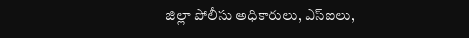జిల్లా పోలీసు అధికారులు, ఎస్ఐలు,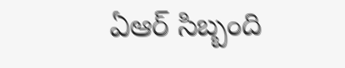ఏఆర్ సిబ్బంది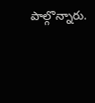పాల్గొన్నారు.